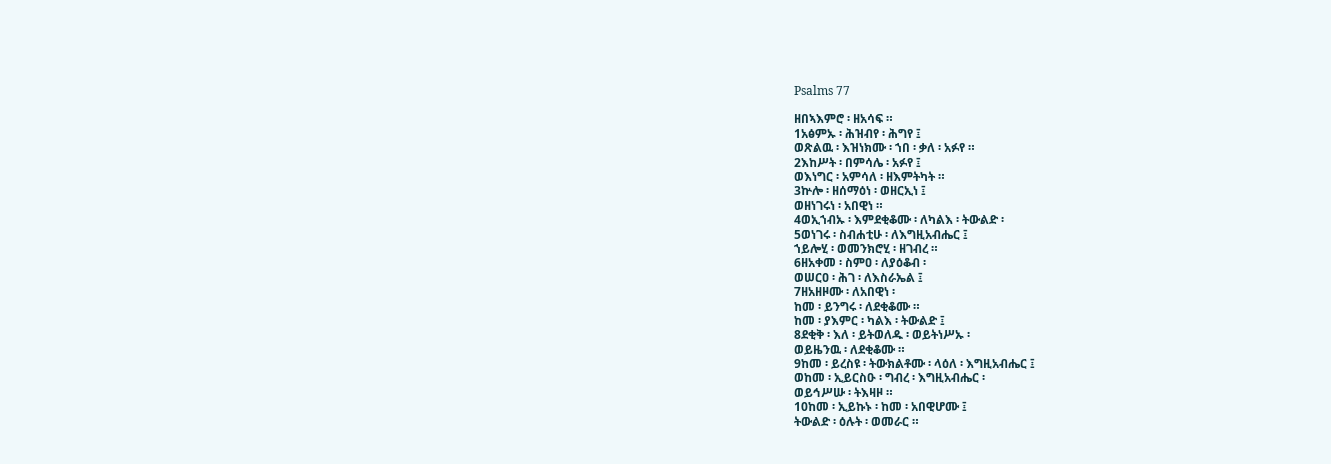Psalms 77

ዘበኣእምሮ ፡ ዘአሳፍ ።
1አፅምኡ ፡ ሕዝብየ ፡ ሕግየ ፤
ወጽልዉ ፡ እዝነክሙ ፡ ኀበ ፡ ቃለ ፡ አፉየ ።
2እከሥት ፡ በምሳሌ ፡ አፉየ ፤
ወእነግር ፡ አምሳለ ፡ ዘእምትካት ።
3ኵሎ ፡ ዘሰማዕነ ፡ ወዘርኢነ ፤
ወዘነገሩነ ፡ አበዊነ ።
4ወኢኀብኡ ፡ እምደቂቆሙ ፡ ለካልእ ፡ ትውልድ ፡
5ወነገሩ ፡ ስብሐቲሁ ፡ ለእግዚአብሔር ፤
ኀይሎሂ ፡ ወመንክሮሂ ፡ ዘገብረ ።
6ዘአቀመ ፡ ስምዐ ፡ ለያዕቆብ ፡
ወሠርዐ ፡ ሕገ ፡ ለእስራኤል ፤
7ዘአዘዞሙ ፡ ለአበዊነ ፡
ከመ ፡ ይንግሩ ፡ ለደቂቆሙ ።
ከመ ፡ ያእምር ፡ ካልእ ፡ ትውልድ ፤
8ደቂቅ ፡ እለ ፡ ይትወለዱ ፡ ወይትነሥኡ ፡
ወይዜንዉ ፡ ለደቂቆሙ ።
9ከመ ፡ ይረስዩ ፡ ትውክልቶሙ ፡ ላዕለ ፡ እግዚአብሔር ፤
ወከመ ፡ ኢይርስዑ ፡ ግብረ ፡ እግዚአብሔር ፡
ወይኅሥሡ ፡ ትእዛዞ ።
10ከመ ፡ ኢይኩኑ ፡ ከመ ፡ አበዊሆሙ ፤
ትውልድ ፡ ዕሉት ፡ ወመራር ።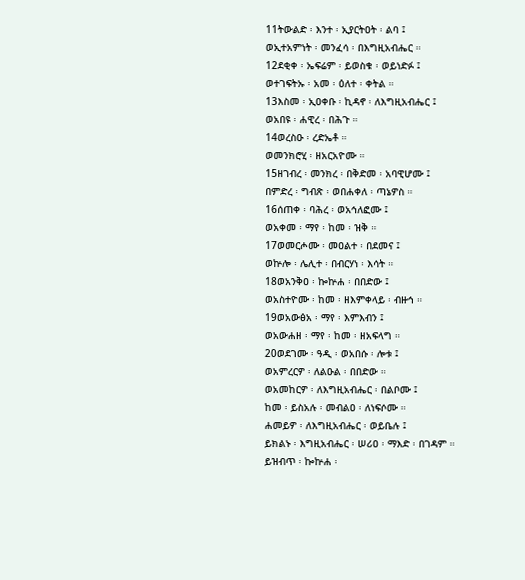11ትውልድ ፡ እንተ ፡ ኢያርትዐት ፡ ልባ ፤
ወኢተአምነት ፡ መንፈሳ ፡ በእግዚአብሔር ።
12ደቂቀ ፡ ኤፍሬም ፡ ይወስቁ ፡ ወይነድፉ ፤
ወተገፍትኡ ፡ አመ ፡ ዕለተ ፡ ቀትል ።
13እስመ ፡ ኢዐቀቡ ፡ ኪዳኖ ፡ ለእግዚአብሔር ፤
ወአበዩ ፡ ሐዊረ ፡ በሕጉ ።
14ወረስዑ ፡ ረድኤቶ ።
ወመንክሮሂ ፡ ዘአርአዮሙ ።
15ዘገብረ ፡ መንክረ ፡ በቅድመ ፡ አባዊሆሙ ፤
በምድረ ፡ ግብጽ ፡ ወበሐቀለ ፡ ጣኔዎስ ።
16ሰጠቀ ፡ ባሕረ ፡ ወአኅለፎሙ ፤
ወአቀመ ፡ ማየ ፡ ከመ ፡ ዝቅ ።
17ወመርሖሙ ፡ መዐልተ ፡ በደመና ፤
ወኵሎ ፡ ሌሊተ ፡ በብርሃነ ፡ እሳት ።
18ወአንቅዐ ፡ ኰኵሐ ፡ በበድው ፤
ወአስተዮሙ ፡ ከመ ፡ ዘእምቀላይ ፡ ብዙኅ ።
19ወአውፅአ ፡ ማየ ፡ እምእብን ፤
ወአውሐዘ ፡ ማየ ፡ ከመ ፡ ዘአፍላግ ።
20ወደገሙ ፡ ዓዲ ፡ ወአበሱ ፡ ሎቱ ፤
ወአምረርዎ ፡ ለልዑል ፡ በበድው ።
ወአመከርዎ ፡ ለእግዚአብሔር ፡ በልቦሙ ፤
ከመ ፡ ይስአሉ ፡ መብልዐ ፡ ለነፍሶሙ ።
ሐመይዎ ፡ ለእግዚአብሔር ፡ ወይቤሉ ፤
ይክልኑ ፡ እግዚአብሔር ፡ ሠሪዐ ፡ ማእድ ፡ በገዳም ።
ይዝብጥ ፡ ኰኵሐ ፡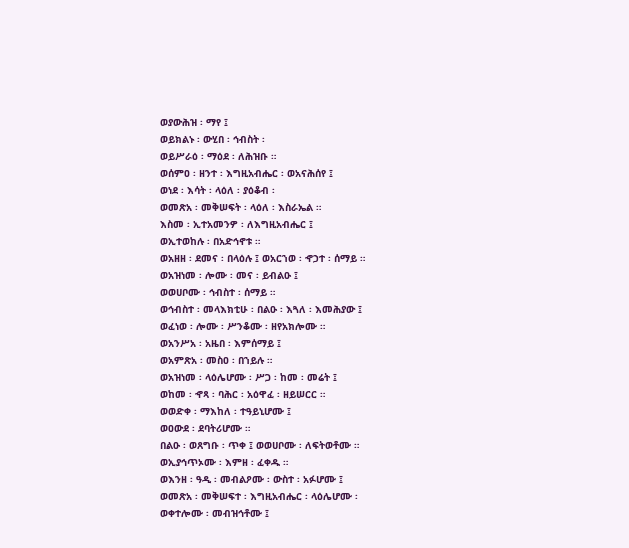ወያውሕዝ ፡ ማየ ፤
ወይክልኑ ፡ ውሂበ ፡ ኅብስት ፡
ወይሥራዕ ፡ ማዕደ ፡ ለሕዝቡ ።
ወሰምዐ ፡ ዘንተ ፡ እግዚአብሔር ፡ ወአናሕሰየ ፤
ወነደ ፡ እሳት ፡ ላዕለ ፡ ያዕቆብ ፡
ወመጽአ ፡ መቅሠፍት ፡ ላዕለ ፡ እስራኤል ።
እስመ ፡ ኢተአመንዎ ፡ ለእግዚአብሔር ፤
ወኢተወከሉ ፡ በአድኅኖቱ ።
ወአዘዘ ፡ ደመና ፡ በላዕሉ ፤ ወአርኀወ ፡ ኆኃተ ፡ ሰማይ ።
ወአዝነመ ፡ ሎሙ ፡ መና ፡ ይብልዑ ፤
ወወሀቦሙ ፡ ኅብስተ ፡ ሰማይ ።
ወኅብስተ ፡ መላእክቲሁ ፡ በልዑ ፡ እጓለ ፡ እመሕያው ፤
ወፈነወ ፡ ሎሙ ፡ ሥንቆሙ ፡ ዘየአክሎሙ ።
ወአንሥአ ፡ አዜበ ፡ እምሰማይ ፤
ወአምጽአ ፡ መስዐ ፡ በኀይሉ ።
ወአዝነመ ፡ ላዕሌሆሙ ፡ ሥጋ ፡ ከመ ፡ መሬት ፤
ወከመ ፡ ኆጻ ፡ ባሕር ፡ አዕዋፈ ፡ ዘይሠርር ።
ወወድቀ ፡ ማእከለ ፡ ተዓይኒሆሙ ፤
ወዐውደ ፡ ደባትሪሆሙ ።
በልዑ ፡ ወጸግቡ ፡ ጥቀ ፤ ወወሀቦሙ ፡ ለፍትወቶሙ ።
ወኢያኅጥኦሙ ፡ እምዘ ፡ ፈቀዱ ።
ወእንዘ ፡ ዓዲ ፡ መብልዖሙ ፡ ውስተ ፡ አፉሆሙ ፤
ወመጽአ ፡ መቅሠፍተ ፡ እግዚአብሔር ፡ ላዕሌሆሙ ፡
ወቀተሎሙ ፡ መብዝኅቶሙ ፤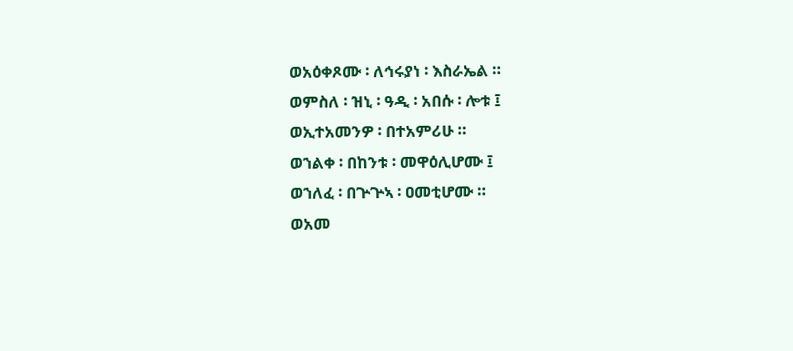ወአዕቀጾሙ ፡ ለኅሩያነ ፡ እስራኤል ።
ወምስለ ፡ ዝኒ ፡ ዓዲ ፡ አበሱ ፡ ሎቱ ፤
ወኢተአመንዎ ፡ በተአምሪሁ ።
ወኀልቀ ፡ በከንቱ ፡ መዋዕሊሆሙ ፤
ወኀለፈ ፡ በጕጕኣ ፡ ዐመቲሆሙ ።
ወአመ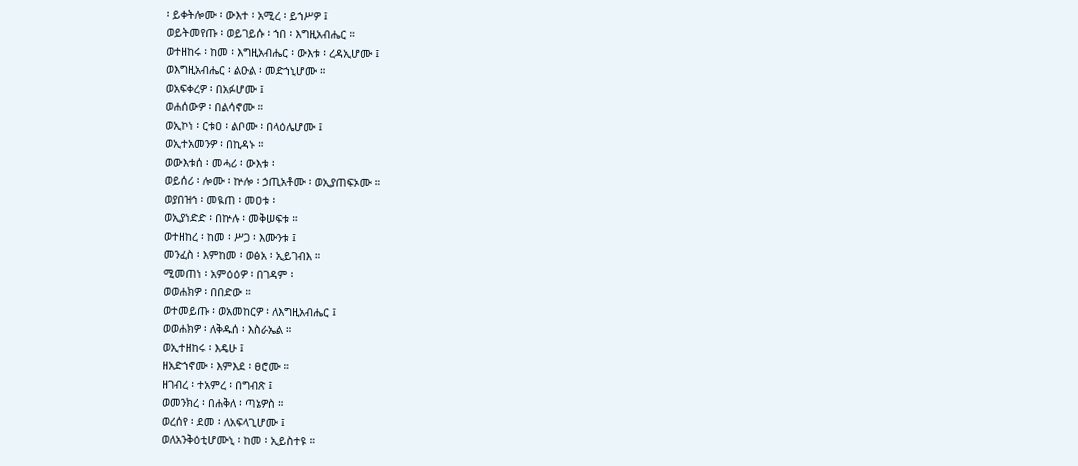፡ ይቀትሎሙ ፡ ውእተ ፡ አሚረ ፡ ይኀሥዎ ፤
ወይትመየጡ ፡ ወይገይሱ ፡ ኀበ ፡ እግዚአብሔር ።
ወተዘከሩ ፡ ከመ ፡ እግዚአብሔር ፡ ውእቱ ፡ ረዳኢሆሙ ፤
ወእግዚአብሔር ፡ ልዑል ፡ መድኀኒሆሙ ።
ወአፍቀረዎ ፡ በአፉሆሙ ፤
ወሐሰውዎ ፡ በልሳኖሙ ።
ወኢኮነ ፡ ርቱዐ ፡ ልቦሙ ፡ በላዕሌሆሙ ፤
ወኢተአመንዎ ፡ በኪዳኑ ።
ወውእቱሰ ፡ መሓሪ ፡ ውእቱ ፡
ወይሰሪ ፡ ሎሙ ፡ ኵሎ ፡ ኃጢአቶሙ ፡ ወኢያጠፍኦሙ ።
ወያበዝኅ ፡ መዪጠ ፡ መዐቱ ፡
ወኢያነድድ ፡ በኵሉ ፡ መቅሠፍቱ ።
ወተዘከረ ፡ ከመ ፡ ሥጋ ፡ እሙንቱ ፤
መንፈስ ፡ እምከመ ፡ ወፅአ ፡ ኢይገብእ ።
ሚመጠነ ፡ አምዕዕዎ ፡ በገዳም ፡
ወወሐክዎ ፡ በበድው ።
ወተመይጡ ፡ ወአመከርዎ ፡ ለእግዚአብሔር ፤
ወወሐክዎ ፡ ለቅዱሰ ፡ እስራኤል ።
ወኢተዘከሩ ፡ እዴሁ ፤
ዘአድኀኖሙ ፡ እምእደ ፡ ፀሮሙ ።
ዘገብረ ፡ ተአምረ ፡ በግብጽ ፤
ወመንክረ ፡ በሐቅለ ፡ ጣኔዎስ ።
ወረሰየ ፡ ደመ ፡ ለአፍላጊሆሙ ፤
ወለአንቅዕቲሆሙኒ ፡ ከመ ፡ ኢይስተዩ ።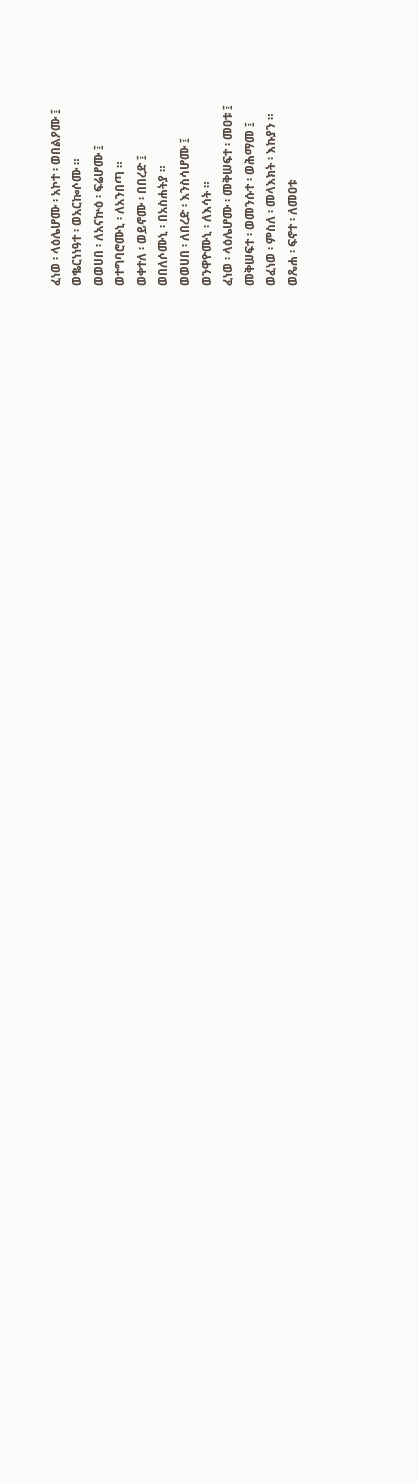ፈነወ ፡ ላዕሌሆሙ ፡ አኮተ ፡ ወበልዖሙ ፤
ወቈርነነዓተ ፡ ወአርኰሶሙ ።
ወወሀበ ፡ ለአናኵዕ ፡ ፍሬሆሙ ፤
ወተግባሮሙኒ ፡ ለአንበጣ ።
ወቀተለ ፡ ወይኖሙ ፡ በበረድ ፤
ወበለሶሙኒ ፡ በአስሐትያ ።
ወወሀበ ፡ ለበረድ ፡ እንስሳሆሙ ፤
ወንዋዮሙኒ ፡ ለእሳት ።
ፈነወ ፡ ላዕሌሆሙ ፡ መቅሠፍተ ፡ መዐቱ ፤
መቅሠፍተ ፡ ወመንሱተ ፡ ወሕማመ ፤
ወፈነወ ፡ ምስለ ፡ መላእክት ፡ እኩያን ።
ወጼሐ ፡ ፍኖተ ፡ ለመዐቱ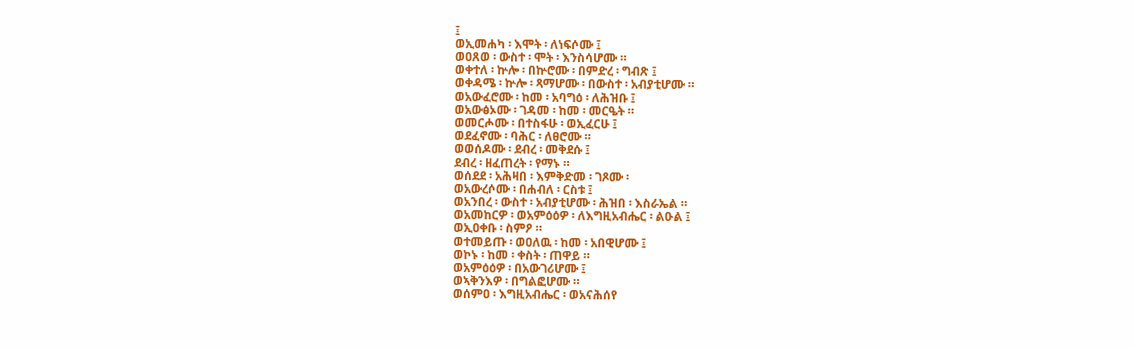፤
ወኢመሐካ ፡ እሞት ፡ ለነፍሶሙ ፤
ወዐጸወ ፡ ውስተ ፡ ሞት ፡ እንስሳሆሙ ።
ወቀተለ ፡ ኵሎ ፡ በኵሮሙ ፡ በምድረ ፡ ግብጽ ፤
ወቀዳሜ ፡ ኵሎ ፡ ጻማሆሙ ፡ በውስተ ፡ አብያቲሆሙ ።
ወአውፈሮሙ ፡ ከመ ፡ አባግዕ ፡ ለሕዝቡ ፤
ወአውፅኦሙ ፡ ገዳመ ፡ ከመ ፡ መርዔት ።
ወመርሖሙ ፡ በተስፋሁ ፡ ወኢፈርሁ ፤
ወደፈኖሙ ፡ ባሕር ፡ ለፀሮሙ ።
ወወሰዶሙ ፡ ደብረ ፡ መቅደሱ ፤
ደብረ ፡ ዘፈጠረት ፡ የማኑ ።
ወሰደደ ፡ አሕዛበ ፡ እምቅድመ ፡ ገጾሙ ፡
ወአውረሶሙ ፡ በሐብለ ፡ ርስቱ ፤
ወአንበረ ፡ ውስተ ፡ አብያቲሆሙ ፡ ሕዝበ ፡ እስራኤል ።
ወአመከርዎ ፡ ወአምዕዕዎ ፡ ለእግዚአብሔር ፡ ልዑል ፤
ወኢዐቀቡ ፡ ስምዖ ።
ወተመይጡ ፡ ወዐለዉ ፡ ከመ ፡ አበዊሆሙ ፤
ወኮኑ ፡ ከመ ፡ ቀስት ፡ ጠዋይ ።
ወአምዕዕዎ ፡ በአውገሪሆሙ ፤
ወኣቅንእዎ ፡ በግልፎሆሙ ።
ወሰምዐ ፡ እግዚአብሔር ፡ ወአናሕሰየ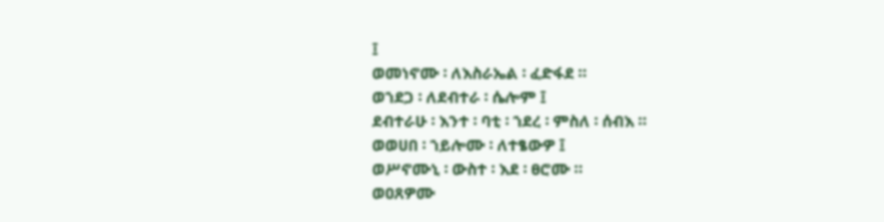፤
ወመነኖሙ ፡ ለእስራኤል ፡ ፈድፋደ ።
ወኀደጋ ፡ ለደብተራ ፡ ሴሎም ፤
ደብተራሁ ፡ እንተ ፡ ባቲ ፡ ኀደረ ፡ ምስለ ፡ ሰብእ ።
ወወሀበ ፡ ኀይሎሙ ፡ ለተፄውዎ ፤
ወሥኖሙኒ ፡ ውስተ ፡ እደ ፡ ፀሮሙ ።
ወዐጸዎሙ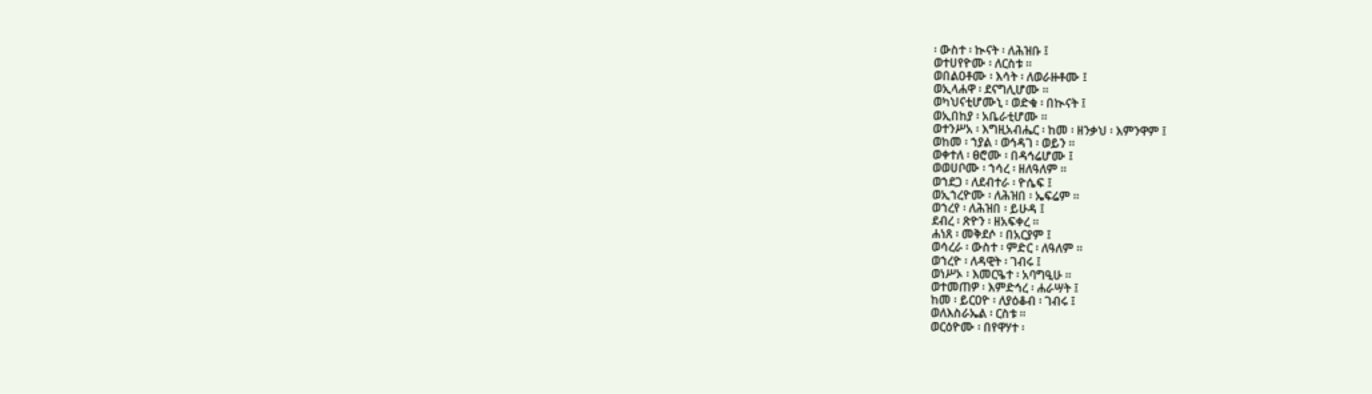፡ ውስተ ፡ ኲናት ፡ ለሕዝቡ ፤
ወተሀየዮሙ ፡ ለርስቱ ።
ወበልዐቶሙ ፡ እሳት ፡ ለወራዙቶሙ ፤
ወኢላሐዋ ፡ ደናግሊሆሙ ።
ወካህናቲሆሙኒ ፡ ወድቁ ፡ በኲናት ፤
ወኢበከያ ፡ አቤራቲሆሙ ።
ወተንሥአ ፡ እግዚአብሔር ፡ ከመ ፡ ዘንቃህ ፡ እምንዋም ፤
ወከመ ፡ ኀያል ፡ ወኅዳገ ፡ ወይን ።
ወቀተለ ፡ ፀሮሙ ፡ በዳኅሬሆሙ ፤
ወወሀቦሙ ፡ ኀሳረ ፡ ዘለዓለም ።
ወኀደጋ ፡ ለደብተራ ፡ ዮሴፍ ፤
ወኢኀረዮሙ ፡ ለሕዝበ ፡ ኤፍሬም ።
ወኀረየ ፡ ለሕዝበ ፡ ይሁዳ ፤
ደብረ ፡ ጽዮን ፡ ዘአፍቀረ ።
ሐነጸ ፡ መቅደሶ ፡ በአርያም ፤
ወሳረራ ፡ ውስተ ፡ ምድር ፡ ለዓለም ።
ወኀረዮ ፡ ለዳዊት ፡ ገብሩ ፤
ወነሥኦ ፡ እመርዔተ ፡ አባግዒሁ ።
ወተመጠዎ ፡ እምድኅረ ፡ ሐራሣት ፤
ከመ ፡ ይርዐዮ ፡ ለያዕቆብ ፡ ገብሩ ፤
ወለእስራኤል ፡ ርስቱ ።
ወርዕዮሙ ፡ በየዋሃተ ፡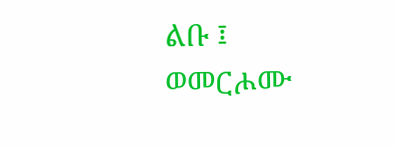ልቡ ፤
ወመርሖሙ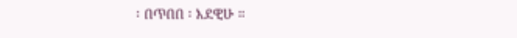፡ በጥበበ ፡ እደዊሁ ።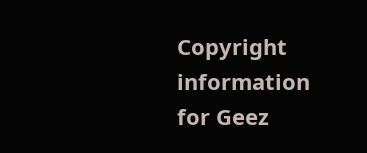Copyright information for Geez